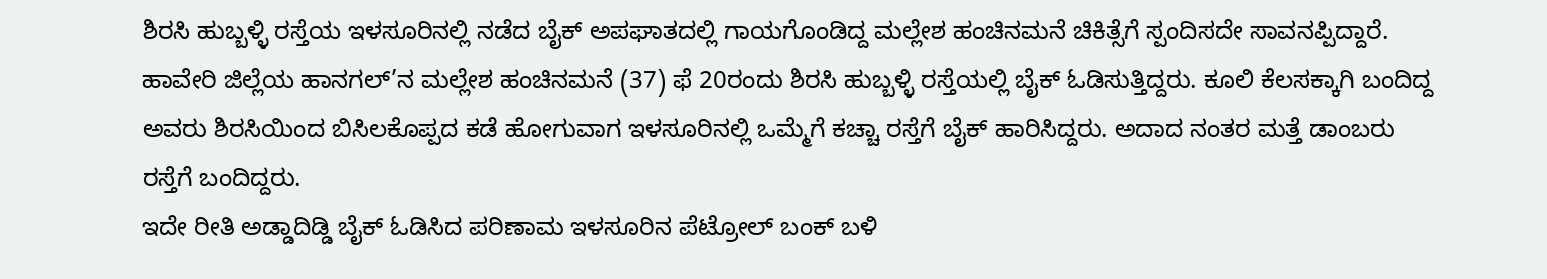ಶಿರಸಿ ಹುಬ್ಬಳ್ಳಿ ರಸ್ತೆಯ ಇಳಸೂರಿನಲ್ಲಿ ನಡೆದ ಬೈಕ್ ಅಪಘಾತದಲ್ಲಿ ಗಾಯಗೊಂಡಿದ್ದ ಮಲ್ಲೇಶ ಹಂಚಿನಮನೆ ಚಿಕಿತ್ಸೆಗೆ ಸ್ಪಂದಿಸದೇ ಸಾವನಪ್ಪಿದ್ದಾರೆ.
ಹಾವೇರಿ ಜಿಲ್ಲೆಯ ಹಾನಗಲ್’ನ ಮಲ್ಲೇಶ ಹಂಚಿನಮನೆ (37) ಫೆ 20ರಂದು ಶಿರಸಿ ಹುಬ್ಬಳ್ಳಿ ರಸ್ತೆಯಲ್ಲಿ ಬೈಕ್ ಓಡಿಸುತ್ತಿದ್ದರು. ಕೂಲಿ ಕೆಲಸಕ್ಕಾಗಿ ಬಂದಿದ್ದ ಅವರು ಶಿರಸಿಯಿಂದ ಬಿಸಿಲಕೊಪ್ಪದ ಕಡೆ ಹೋಗುವಾಗ ಇಳಸೂರಿನಲ್ಲಿ ಒಮ್ಮೆಗೆ ಕಚ್ಚಾ ರಸ್ತೆಗೆ ಬೈಕ್ ಹಾರಿಸಿದ್ದರು. ಅದಾದ ನಂತರ ಮತ್ತೆ ಡಾಂಬರು ರಸ್ತೆಗೆ ಬಂದಿದ್ದರು.
ಇದೇ ರೀತಿ ಅಡ್ಡಾದಿಡ್ಡಿ ಬೈಕ್ ಓಡಿಸಿದ ಪರಿಣಾಮ ಇಳಸೂರಿನ ಪೆಟ್ರೋಲ್ ಬಂಕ್ ಬಳಿ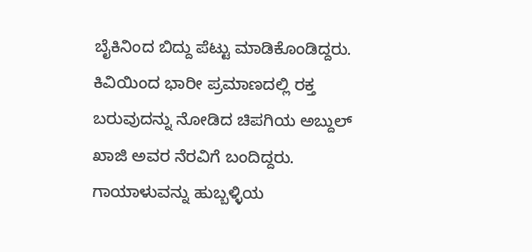ಬೈಕಿನಿಂದ ಬಿದ್ದು ಪೆಟ್ಟು ಮಾಡಿಕೊಂಡಿದ್ದರು. ಕಿವಿಯಿಂದ ಭಾರೀ ಪ್ರಮಾಣದಲ್ಲಿ ರಕ್ತ ಬರುವುದನ್ನು ನೋಡಿದ ಚಿಪಗಿಯ ಅಬ್ದುಲ್ ಖಾಜಿ ಅವರ ನೆರವಿಗೆ ಬಂದಿದ್ದರು. ಗಾಯಾಳುವನ್ನು ಹುಬ್ಬಳ್ಳಿಯ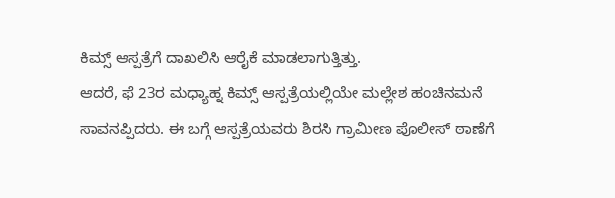ಕಿಮ್ಸ್ ಆಸ್ಪತ್ರೆಗೆ ದಾಖಲಿಸಿ ಆರೈಕೆ ಮಾಡಲಾಗುತ್ತಿತ್ತು.
ಆದರೆ, ಫೆ 23ರ ಮಧ್ಯಾಹ್ನ ಕಿಮ್ಸ್ ಆಸ್ಪತ್ರೆಯಲ್ಲಿಯೇ ಮಲ್ಲೇಶ ಹಂಚಿನಮನೆ ಸಾವನಪ್ಪಿದರು. ಈ ಬಗ್ಗೆ ಆಸ್ಪತ್ರೆಯವರು ಶಿರಸಿ ಗ್ರಾಮೀಣ ಪೊಲೀಸ್ ಠಾಣೆಗೆ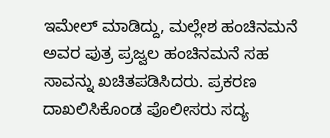ಇಮೇಲ್ ಮಾಡಿದ್ದು, ಮಲ್ಲೇಶ ಹಂಚಿನಮನೆ ಅವರ ಪುತ್ರ ಪ್ರಜ್ವಲ ಹಂಚಿನಮನೆ ಸಹ ಸಾವನ್ನು ಖಚಿತಪಡಿಸಿದರು. ಪ್ರಕರಣ ದಾಖಲಿಸಿಕೊಂಡ ಪೊಲೀಸರು ಸದ್ಯ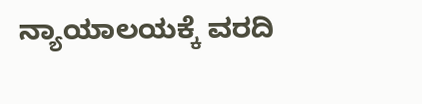ನ್ಯಾಯಾಲಯಕ್ಕೆ ವರದಿ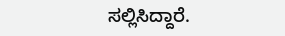ಸಲ್ಲಿಸಿದ್ದಾರೆ.